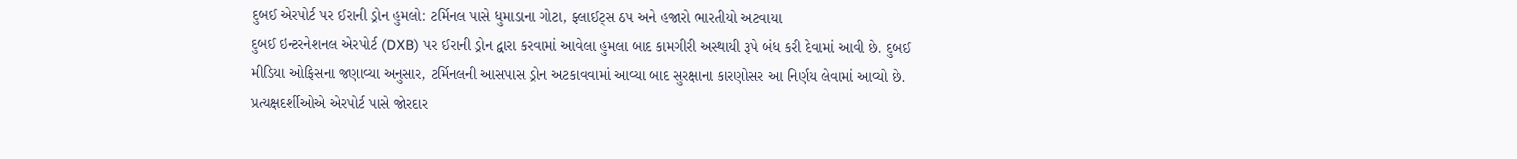દુબઈ એરપોર્ટ પર ઈરાની ડ્રોન હુમલો: ટર્મિનલ પાસે ધુમાડાના ગોટા, ફ્લાઈટ્સ ઠપ અને હજારો ભારતીયો અટવાયા
દુબઈ ઇન્ટરનેશનલ એરપોર્ટ (DXB) પર ઈરાની ડ્રોન દ્વારા કરવામાં આવેલા હુમલા બાદ કામગીરી અસ્થાયી રૂપે બંધ કરી દેવામાં આવી છે. દુબઈ મીડિયા ઓફિસના જણાવ્યા અનુસાર, ટર્મિનલની આસપાસ ડ્રોન અટકાવવામાં આવ્યા બાદ સુરક્ષાના કારણોસર આ નિર્ણય લેવામાં આવ્યો છે.
પ્રત્યક્ષદર્શીઓએ એરપોર્ટ પાસે જોરદાર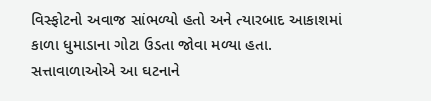વિસ્ફોટનો અવાજ સાંભળ્યો હતો અને ત્યારબાદ આકાશમાં કાળા ધુમાડાના ગોટા ઉડતા જોવા મળ્યા હતા. સત્તાવાળાઓએ આ ઘટનાને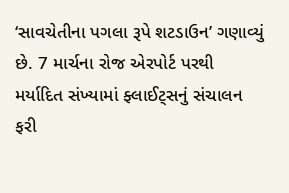‘સાવચેતીના પગલા રૂપે શટડાઉન’ ગણાવ્યું છે. 7 માર્ચના રોજ એરપોર્ટ પરથી મર્યાદિત સંખ્યામાં ફ્લાઈટ્સનું સંચાલન ફરી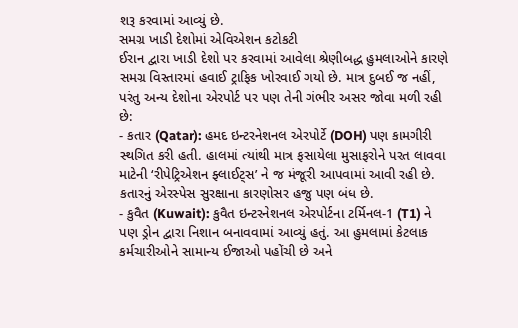શરૂ કરવામાં આવ્યું છે.
સમગ્ર ખાડી દેશોમાં એવિએશન કટોકટી
ઈરાન દ્વારા ખાડી દેશો પર કરવામાં આવેલા શ્રેણીબદ્ધ હુમલાઓને કારણે સમગ્ર વિસ્તારમાં હવાઈ ટ્રાફિક ખોરવાઈ ગયો છે. માત્ર દુબઈ જ નહીં, પરંતુ અન્ય દેશોના એરપોર્ટ પર પણ તેની ગંભીર અસર જોવા મળી રહી છે:
- કતાર (Qatar): હમદ ઇન્ટરનેશનલ એરપોર્ટે (DOH) પણ કામગીરી સ્થગિત કરી હતી. હાલમાં ત્યાંથી માત્ર ફસાયેલા મુસાફરોને પરત લાવવા માટેની ‘રીપેટ્રિએશન ફ્લાઈટ્સ’ ને જ મંજૂરી આપવામાં આવી રહી છે. કતારનું એરસ્પેસ સુરક્ષાના કારણોસર હજુ પણ બંધ છે.
- કુવૈત (Kuwait): કુવૈત ઇન્ટરનેશનલ એરપોર્ટના ટર્મિનલ-1 (T1) ને પણ ડ્રોન દ્વારા નિશાન બનાવવામાં આવ્યું હતું. આ હુમલામાં કેટલાક કર્મચારીઓને સામાન્ય ઈજાઓ પહોંચી છે અને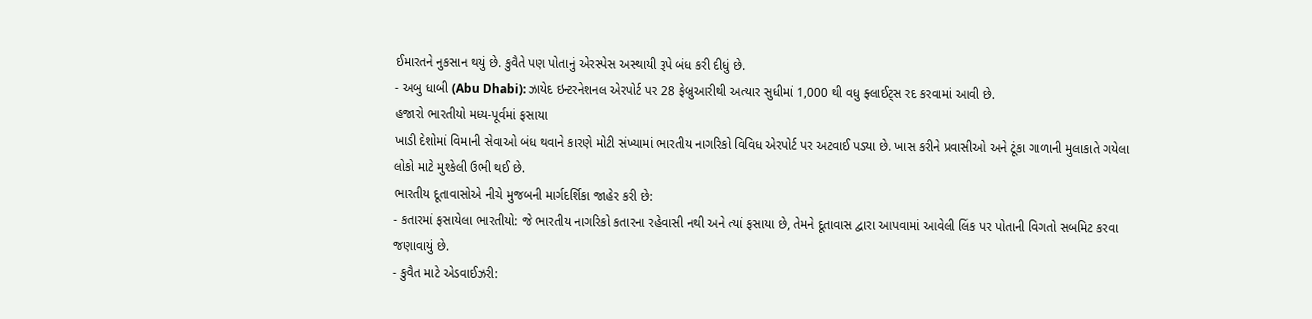ઈમારતને નુકસાન થયું છે. કુવૈતે પણ પોતાનું એરસ્પેસ અસ્થાયી રૂપે બંધ કરી દીધું છે.
- અબુ ધાબી (Abu Dhabi): ઝાયેદ ઇન્ટરનેશનલ એરપોર્ટ પર 28 ફેબ્રુઆરીથી અત્યાર સુધીમાં 1,000 થી વધુ ફ્લાઈટ્સ રદ કરવામાં આવી છે.
હજારો ભારતીયો મધ્ય-પૂર્વમાં ફસાયા
ખાડી દેશોમાં વિમાની સેવાઓ બંધ થવાને કારણે મોટી સંખ્યામાં ભારતીય નાગરિકો વિવિધ એરપોર્ટ પર અટવાઈ પડ્યા છે. ખાસ કરીને પ્રવાસીઓ અને ટૂંકા ગાળાની મુલાકાતે ગયેલા લોકો માટે મુશ્કેલી ઉભી થઈ છે.
ભારતીય દૂતાવાસોએ નીચે મુજબની માર્ગદર્શિકા જાહેર કરી છે:
- કતારમાં ફસાયેલા ભારતીયો: જે ભારતીય નાગરિકો કતારના રહેવાસી નથી અને ત્યાં ફસાયા છે, તેમને દૂતાવાસ દ્વારા આપવામાં આવેલી લિંક પર પોતાની વિગતો સબમિટ કરવા જણાવાયું છે.
- કુવૈત માટે એડવાઈઝરી: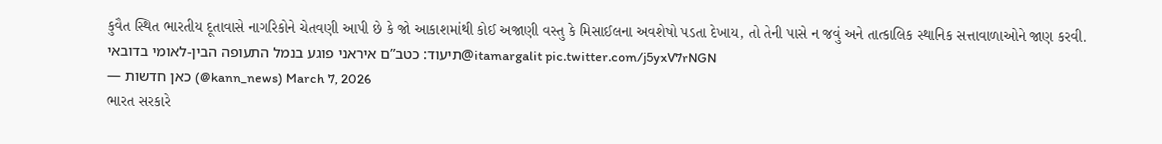કુવૈત સ્થિત ભારતીય દૂતાવાસે નાગરિકોને ચેતવણી આપી છે કે જો આકાશમાંથી કોઈ અજાણી વસ્તુ કે મિસાઈલના અવશેષો પડતા દેખાય, તો તેની પાસે ન જવું અને તાત્કાલિક સ્થાનિક સત્તાવાળાઓને જાણ કરવી.
תיעוד: כטב”ם איראני פוגע בנמל התעופה הבין-לאומי בדובאי@itamargalit pic.twitter.com/j5yxV7rNGN
— כאן חדשות (@kann_news) March 7, 2026
ભારત સરકારે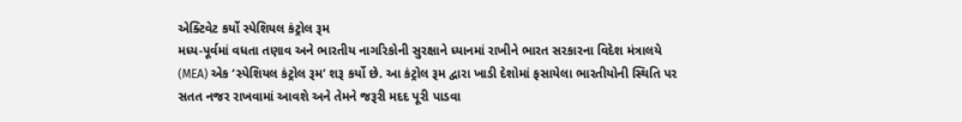એક્ટિવેટ કર્યો સ્પેશિયલ કંટ્રોલ રૂમ
મધ્ય-પૂર્વમાં વધતા તણાવ અને ભારતીય નાગરિકોની સુરક્ષાને ધ્યાનમાં રાખીને ભારત સરકારના વિદેશ મંત્રાલયે (MEA) એક ‘સ્પેશિયલ કંટ્રોલ રૂમ’ શરૂ કર્યો છે. આ કંટ્રોલ રૂમ દ્વારા ખાડી દેશોમાં ફસાયેલા ભારતીયોની સ્થિતિ પર સતત નજર રાખવામાં આવશે અને તેમને જરૂરી મદદ પૂરી પાડવા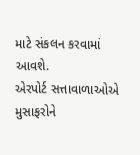માટે સંકલન કરવામાં આવશે.
એરપોર્ટ સત્તાવાળાઓએ મુસાફરોને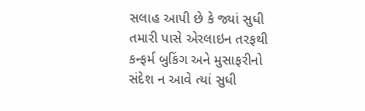સલાહ આપી છે કે જ્યાં સુધી તમારી પાસે એરલાઇન તરફથી કન્ફર્મ બુકિંગ અને મુસાફરીનો સંદેશ ન આવે ત્યાં સુધી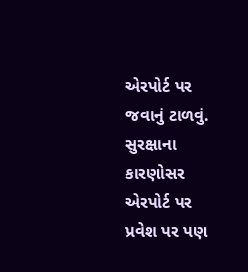એરપોર્ટ પર જવાનું ટાળવું. સુરક્ષાના કારણોસર એરપોર્ટ પર પ્રવેશ પર પણ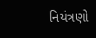નિયંત્રણો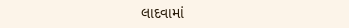લાદવામાં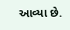આવ્યા છે.